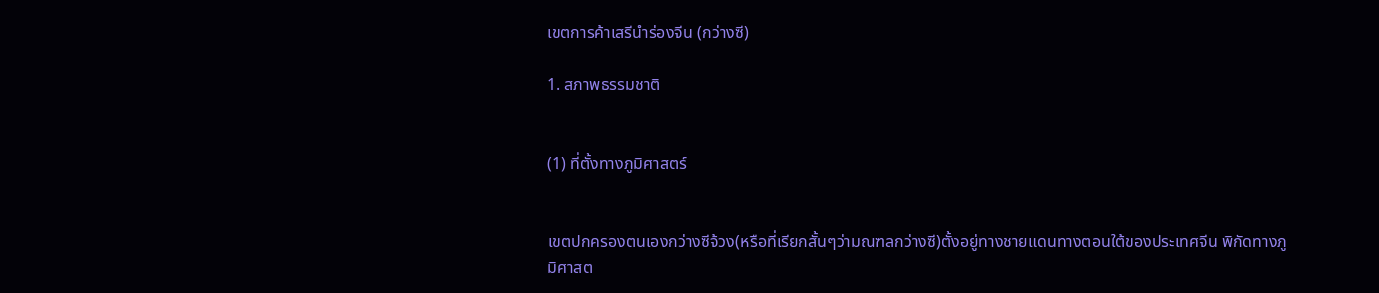เขตการค้าเสรีนำร่องจีน (กว่างซี)

1. สภาพธรรมชาติ


(1) ที่ตั้งทางภูมิศาสตร์


เขตปกครองตนเองกว่างซีจ้วง(หรือที่เรียกสั้นๆว่ามณฑลกว่างซี)ตั้งอยู่ทางชายแดนทางตอนใต้ของประเทศจีน พิกัดทางภูมิศาสต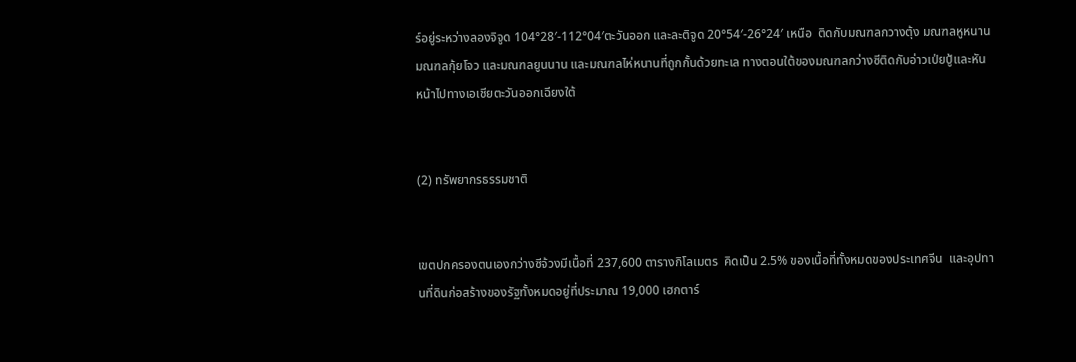ร์อยู่ระหว่างลองจิจูด 104°28′-112°04′ตะวันออก และละติจูด 20°54′-26°24′ เหนือ  ติดกับมณฑลกวางตุ้ง มณฑลหูหนาน มณฑลกุ้ยโจว และมณฑลยูนนาน และมณฑลไห่หนานที่ถูกกั้นด้วยทะเล ทางตอนใต้ของมณฑลกว่างซีติดกับอ่าวเป่ยปู้และหันหน้าไปทางเอเชียตะวันออกเฉียงใต้


(2) ทรัพยากรธรรมชาติ


เขตปกครองตนเองกว่างซีจ้วงมีเนื้อที่ 237,600 ตารางกิโลเมตร  คิดเป็น 2.5% ของเนื้อที่ทั้งหมดของประเทศจีน  และอุปทานที่ดินก่อสร้างของรัฐทั้งหมดอยู่ที่ประมาณ 19,000 เฮกตาร์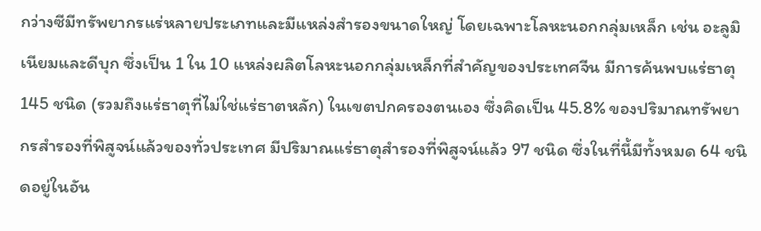กว่างซีมีทรัพยากรแร่หลายประเภทและมีแหล่งสำรองขนาดใหญ่ โดยเฉพาะโลหะนอกกลุ่มเหล็ก เช่น อะลูมิเนียมและดีบุก ซึ่งเป็น 1 ใน 10 แหล่งผลิตโลหะนอกกลุ่มเหล็กที่สำคัญของประเทศจีน มีการค้นพบแร่ธาตุ 145 ชนิด (รวมถึงแร่ธาตุที่ไม่ใช่แร่ธาตหลัก) ในเขตปกครองตนเอง ซึ่งคิดเป็น 45.8% ของปริมาณทรัพยากรสำรองที่พิสูจน์แล้วของทั่วประเทศ มีปริมาณแร่ธาตุสำรองที่พิสูจน์แล้ว 97 ชนิด ซึ่งในที่นี้มีทั้งหมด 64 ชนิดอยู่ในอัน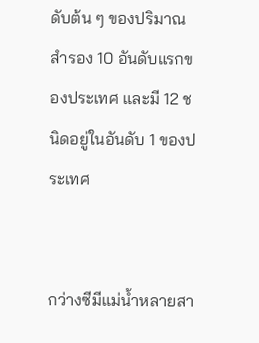ดับต้น ๆ ของปริมาณสำรอง 10 อันดับแรกของประเทศ และมี 12 ชนิดอยู่ในอันดับ 1 ของประเทศ


กว่างซีมีแม่น้ำหลายสา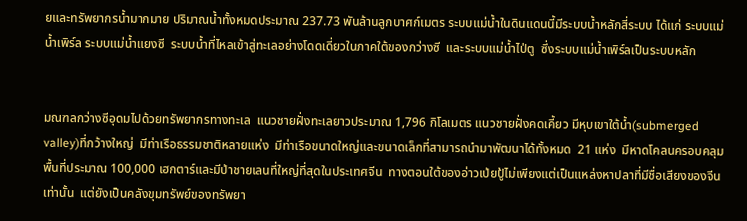ยและทรัพยากรน้ำมากมาย ปริมาณน้ำทั้งหมดประมาณ 237.73 พันล้านลูกบาศก์เมตร ระบบแม่น้ำในดินแดนนี้มีระบบน้ำหลักสี่ระบบ ได้แก่ ระบบแม่น้ำเพิร์ล ระบบแม่น้ำแยงซี  ระบบน้ำที่ไหลเข้าสู่ทะเลอย่างโดดเดี่ยวในภาคใต้ของกว่างซี  และระบบแม่น้ำไป่ตู  ซึ่งระบบแม่น้ำเพิร์ลเป็นระบบหลัก


มณฑลกว่างซีอุดมไปด้วยทรัพยากรทางทะเล  แนวชายฝั่งทะเลยาวประมาณ 1,796 กิโลเมตร แนวชายฝั่งคดเคี้ยว มีหุบเขาใต้น้ำ(submerged valley)ที่กว้างใหญ่  มีท่าเรือธรรมชาติหลายแห่ง  มีท่าเรือขนาดใหญ่และขนาดเล็กที่สามารถนำมาพัฒนาได้ทั้งหมด  21 แห่ง  มีหาดโคลนครอบคลุมพื้นที่ประมาณ 100,000 เฮกตาร์และมีป่าชายเลนที่ใหญ่ที่สุดในประเทศจีน  ทางตอนใต้ของอ่าวเป่ยปู้ไม่เพียงแต่เป็นแหล่งหาปลาที่มีชื่อเสียงของจีนเท่านั้น  แต่ยังเป็นคลังขุมทรัพย์ของทรัพยา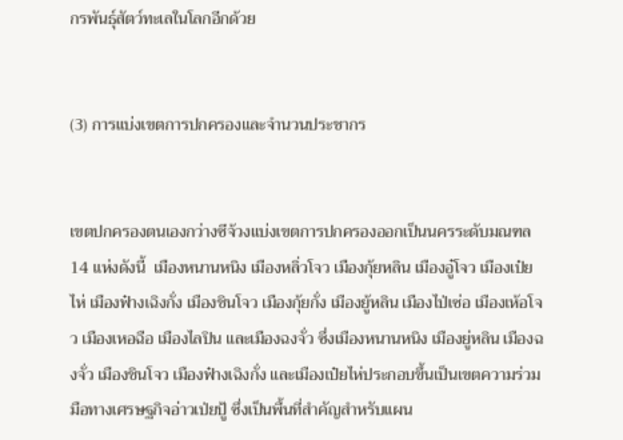กรพันธุ์สัตว์ทะเลในโลกอีกด้วย


(3) การแบ่งเขตการปกครองและจำนวนประชากร


เขตปกครองตนเองกว่างซีจ้วงแบ่งเขตการปกครองออกเป็นนครระดับมณฑล 14 แห่งดังนี้  เมืองหนานหนิง เมืองหลิ่วโจว เมืองกุ้ยหลิน เมืองอู๋โจว เมืองเป๋ยไห่ เมืองฟ๋างเฉิงกั่ง เมืองชินโจว เมืองกุ้ยกั่ง เมืองยู้หลิน เมืองไป่เซ่อ เมืองเห้อโจว เมืองเหอฉือ เมืองไลปิน และเมืองฉงจั่ว ซึ่งเมืองหนานหนิง เมืองยู่หลิน เมืองฉงจั่ว เมืองชินโจว เมืองฟ๋างเฉิงกั่ง และเมืองเป๋ยไห่ประกอบขึ้นเป็นเขตความร่วมมือทางเศรษฐกิจอ่าวเป่ยปู้ ซึ่งเป็นพื้นที่สำคัญสำหรับแผน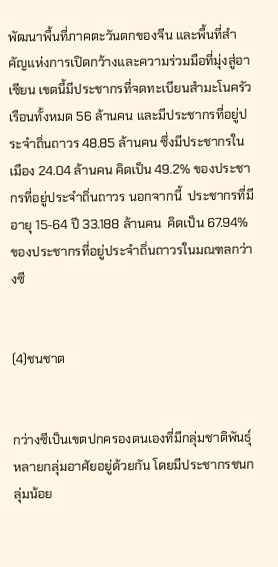พัฒนาพื้นที่ภาคตะวันตกของจีน และพื้นที่สำคัญแห่งการเปิดกว้างและความร่วมมือที่มุ่งสู่อาเซียน เขตนี้มีประชากรที่จดทะเบียนสำมะโนครัวเรือนทั้งหมด 56 ล้านคน และมีประชากรที่อยู่ประจำถิ่นถาวร 48.85 ล้านคน ซึ่งมีประชากรในเมือง 24.04 ล้านคน คิดเป็น 49.2% ของประชากรที่อยู่ประจำถิ่นถาวร นอกจากนี้  ประชากรที่มีอายุ 15-64 ปี 33.188 ล้านคน  คิดเป็น 67.94%ของประชากรที่อยู่ประจำถิ่นถาวรในมณฑลกว่างซี


(4)ชนชาต


กว่างซีเป็นเขตปกครองตนเองที่มีกลุ่มชาติพันธุ์หลายกลุ่มอาศัยอยู่ด้วยกัน โดยมีประชากรชนกลุ่มน้อย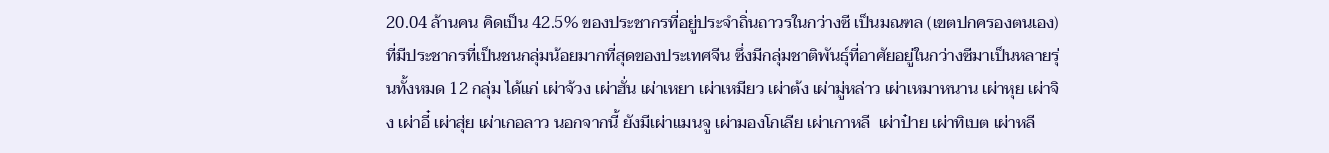20.04 ล้านคน คิดเป็น 42.5% ของประชากรที่อยู่ประจำถิ่นถาวรในกว่างซี เป็นมณฑล (เขตปกครองตนเอง) ที่มีประชากรที่เป็นชนกลุ่มน้อยมากที่สุดของประเทศจีน ซึ่งมีกลุ่มชาติพันธุ์ที่อาศัยอยู่ในกว่างซีมาเป็นหลายรุ่นทั้งหมด 12 กลุ่ม ได้แก่ เผ่าจ้วง เผ่าฮั่น เผ่าเหยา เผ่าเหมียว เผ่าต้ง เผ่ามู่หล่าว เผ่าเหมาหนาน เผ่าหุย เผ่าจิง เผ่าอี๋ เผ่าสุ่ย เผ่าเกอลาว นอกจากนี้ ยังมีเผ่าแมนจู เผ่ามองโกเลีย เผ่าเกาหลี  เผ่าป๋าย เผ่าทิเบต เผ่าหลี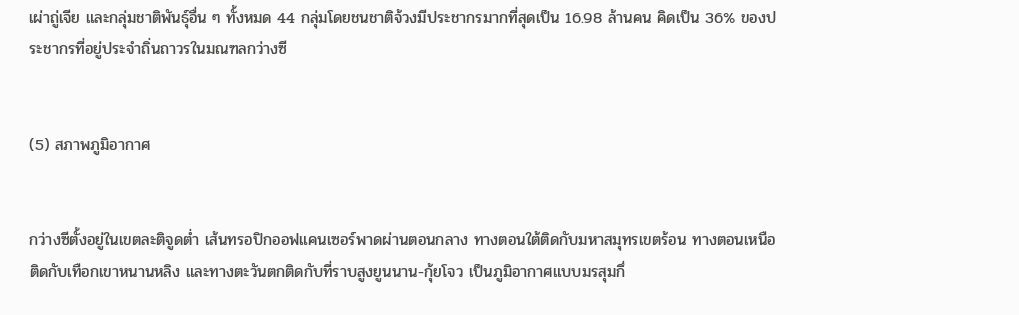เผ่าถู่เจีย และกลุ่มชาติพันธุ์อื่น ๆ ทั้งหมด 44 กลุ่มโดยชนชาติจ้วงมีประชากรมากที่สุดเป็น 16.98 ล้านคน คิดเป็น 36% ของประชากรที่อยู่ประจำถิ่นถาวรในมณฑลกว่างซี


(5) สภาพภูมิอากาศ


กว่างซีตั้งอยู่ในเขตละติจูดต่ำ เส้นทรอปิกออฟแคนเซอร์พาดผ่านตอนกลาง ทางตอนใต้ติดกับมหาสมุทรเขตร้อน ทางตอนเหนือติดกับเทือกเขาหนานหลิง และทางตะวันตกติดกับที่ราบสูงยูนนาน-กุ้ยโจว เป็นภูมิอากาศแบบมรสุมกึ่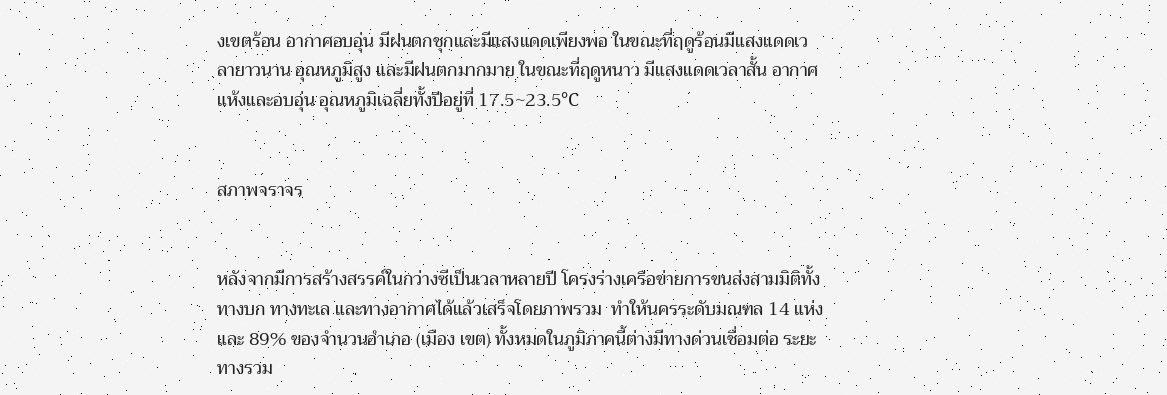งเขตร้อน อากาศอบอุ่น มีฝนตกชุกและมีแสงแดดเพียงพอ ในขณะที่ฤดูร้อนมีแสงแดดเวลายาวนาน อุณหภูมิสูง และมีฝนตกมากมาย ในขณะที่ฤดูหนาว มีแสงแดดเวลาสั้น อากาศแห้งและอบอุ่น อุณหภูมิเฉลี่ยทั้งปีอยู่ที่ 17.5~23.5℃


สภาพจราจร


หลังจากมีการสร้างสรรค์ในกว่างซีเป็นเวลาหลายปี โครงร่างเครือข่ายการขนส่งสามมิติทั้งทางบก ทางทะเล และทางอากาศได้แล้วเสร็จโดยภาพรวม  ทำให้นครระดับมณฑล 14 แห่ง และ 89% ของจำนวนอำเภอ (เมือง เขต) ทั้งหมดในภูมิภาคนี้ต่างมีทางด่วนเชื่อมต่อ ระยะทางรวม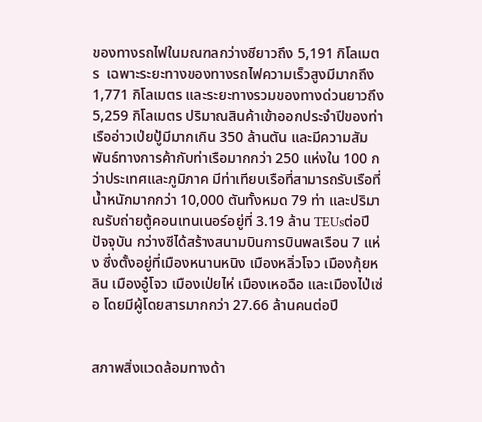ของทางรถไฟในมณฑลกว่างซียาวถึง 5,191 กิโลเมตร  เฉพาะระยะทางของทางรถไฟความเร็วสูงมีมากถึง 1,771 กิโลเมตร และระยะทางรวมของทางด่วนยาวถึง 5,259 กิโลเมตร ปริมาณสินค้าเข้าออกประจำปีของท่าเรืออ่าวเป่ยปู้มีมากเกิน 350 ล้านตัน และมีความสัมพันธ์ทางการค้ากับท่าเรือมากกว่า 250 แห่งใน 100 กว่าประเทศและภูมิภาค มีท่าเทียบเรือที่สามารถรับเรือที่น้ำหนักมากกว่า 10,000 ตันทั้งหมด 79 ท่า และปริมาณรับถ่ายตู้คอนเทนเนอร์อยู่ที่ 3.19 ล้าน TEUsต่อปี ปัจจุบัน กว่างซีได้สร้างสนามบินการบินพลเรือน 7 แห่ง ซึ่งตั้งอยู่ที่เมืองหนานหนิง เมืองหลิ่วโจว เมืองกุ้ยหลิน เมืองอู๋โจว เมืองเป่ยไห่ เมืองเหอฉือ และเมืองไป่เซ่อ โดยมีผู้โดยสารมากกว่า 27.66 ล้านคนต่อปี


สภาพสิ่งแวดล้อมทางด้า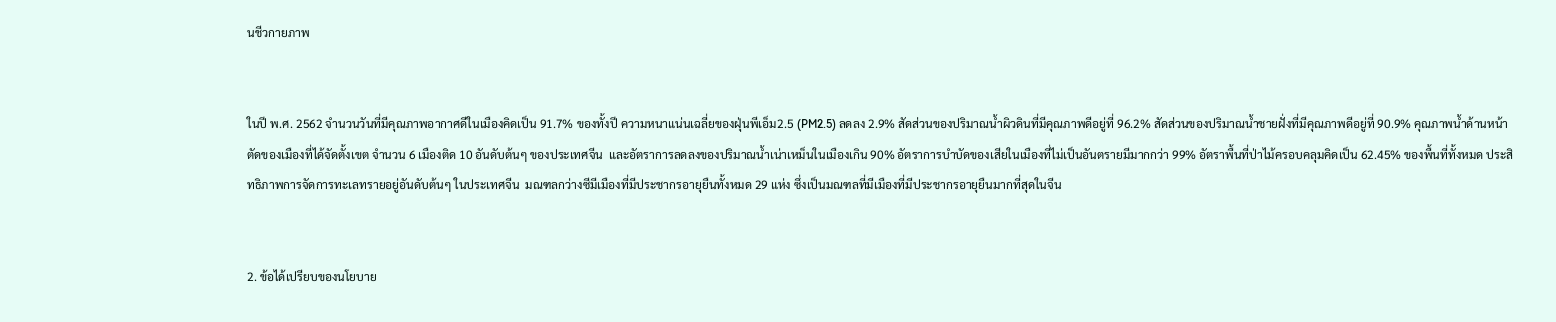นชีวกายภาพ


ในปี พ.ศ. 2562 จำนวนวันที่มีคุณภาพอากาศดีในเมืองคิดเป็น 91.7% ของทั้งปี ความหนาแน่นเฉลี่ยของฝุ่นพีเอ็ม2.5 (PM2.5) ลดลง 2.9% สัดส่วนของปริมาณน้ำผิวดินที่มีคุณภาพดีอยู่ที่ 96.2% สัดส่วนของปริมาณน้ำชายฝั่งที่มีคุณภาพดีอยู่ที่ 90.9% คุณภาพน้ำด้านหน้าตัดของเมืองที่ได้จัดตั้งเขต จำนวน 6 เมืองติด 10 อันดับต้นๆ ของประเทศจีน  และอัตราการลดลงของปริมาณน้ำเน่าเหม็นในเมืองเกิน 90% อัตราการบำบัดของเสียในเมืองที่ไม่เป็นอันตรายมีมากกว่า 99% อัตราพื้นที่ป่าไม้ครอบคลุมคิดเป็น 62.45% ของพื้นที่ทั้งหมด ประสิทธิภาพการจัดการทะเลทรายอยู่อันดับต้นๆ ในประเทศจีน  มณฑลกว่างซีมีเมืองที่มีประชากรอายุยืนทั้งหมด 29 แห่ง ซึ่งเป็นมณฑลที่มีเมืองที่มีประชากรอายุยืนมากที่สุดในจีน


2. ข้อได้เปรียบของนโยบาย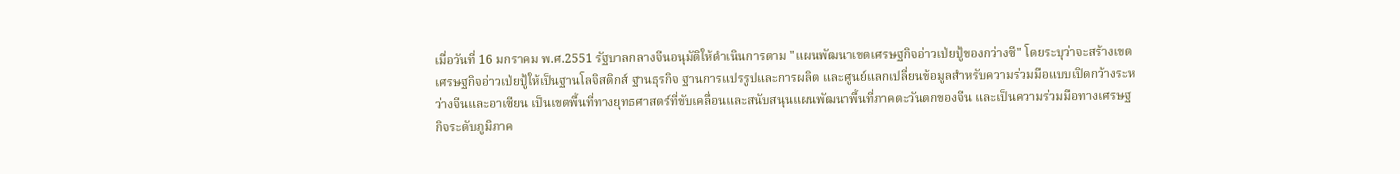เมื่อวันที่ 16 มกราคม พ.ศ.2551 รัฐบาลกลางจีนอนุมัติให้ดำเนินการตาม "แผนพัฒนาเขตเศรษฐกิจอ่าวเป่ยปู้ของกว่างซี" โดยระบุว่าจะสร้างเขตเศรษฐกิจอ่าวเป่ยปู้ให้เป็นฐานโลจิสติกส์ ฐานธุรกิจ ฐานการแปรรูปและการผลิต และศูนย์แลกเปลี่ยนข้อมูลสำหรับความร่วมมือแบบเปิดกว้างระหว่างจีนและอาเซียน เป็นเขตพื้นที่ทางยุทธศาสตร์ที่ขับเคลื่อนและสนับสนุนแผนพัฒนาพื้นที่ภาคตะวันตกของจีน และเป็นความร่วมมือทางเศรษฐกิจระดับภูมิภาค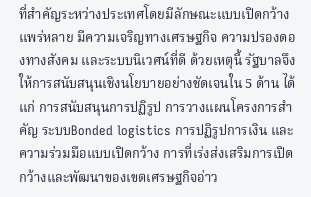ที่สำคัญระหว่างประเทศโดยมีลักษณะแบบเปิดกว้าง แพร่หลาย มีความเจริญทางเศรษฐกิจ ความปรองดองทางสังคม และระบบนิเวศน์ที่ดี ด้วยเหตุนี้ รัฐบาลจึงให้การสนับสนุนเชิงนโยบายอย่างชัดเจนใน 5 ด้าน ได้แก่ การสนับสนุนการปฏิรูป การวางแผนโครงการสำคัญ ระบบBonded logistics การปฏิรูปการเงิน และความร่วมมือแบบเปิดกว้าง การที่เร่งส่งเสริมการเปิดกว้างและพัฒนาของเขตเศรษฐกิจอ่าว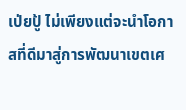เป่ยปู้ ไม่เพียงแต่จะนำโอกาสที่ดีมาสู่การพัฒนาเขตเศ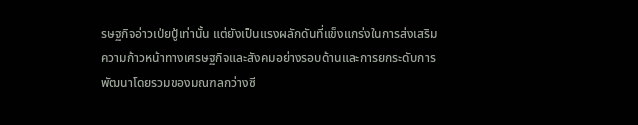รษฐกิจอ่าวเป่ยปู้เท่านั้น แต่ยังเป็นแรงผลักดันที่แข็งแกร่งในการส่งเสริมความก้าวหน้าทางเศรษฐกิจและสังคมอย่างรอบด้านและการยกระดับการพัฒนาโดยรวมของมณฑลกว่างซี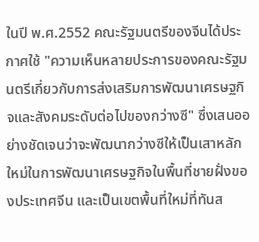ในปี พ.ศ.2552 คณะรัฐมนตรีของจีนได้ประกาศใช้ "ความเห็นหลายประการของคณะรัฐมนตรีเกี่ยวกับการส่งเสริมการพัฒนาเศรษฐกิจและสังคมระดับต่อไปของกว่างซี" ซึ่งเสนออย่างชัดเจนว่าจะพัฒนากว่างซีให้เป็นเสาหลักใหม่ในการพัฒนาเศรษฐกิจในพื้นที่ชายฝั่งของประเทศจีน และเป็นเขตพื้นที่ใหม่ที่ทันส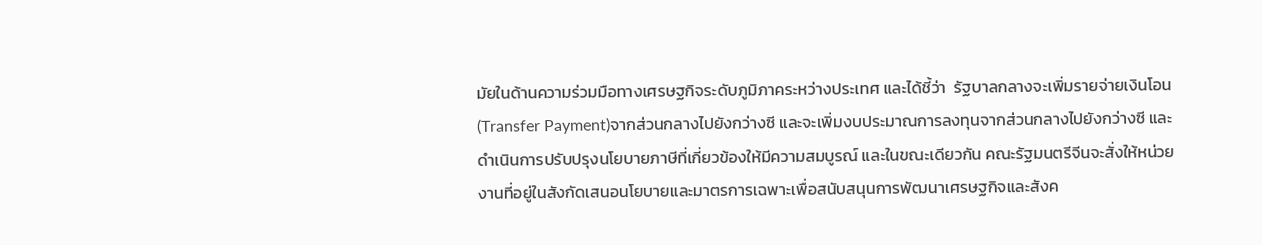มัยในด้านความร่วมมือทางเศรษฐกิจระดับภูมิภาคระหว่างประเทศ และได้ชี้ว่า  รัฐบาลกลางจะเพิ่มรายจ่ายเงินโอน (Transfer Payment)จากส่วนกลางไปยังกว่างซี และจะเพิ่มงบประมาณการลงทุนจากส่วนกลางไปยังกว่างซี และดำเนินการปรับปรุงนโยบายภาษีที่เกี่ยวข้องให้มีความสมบูรณ์ และในขณะเดียวกัน คณะรัฐมนตรีจีนจะสั่งให้หน่วยงานที่อยู่ในสังกัดเสนอนโยบายและมาตรการเฉพาะเพื่อสนับสนุนการพัฒนาเศรษฐกิจและสังค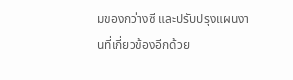มของกว่างซี และปรับปรุงแผนงานที่เกี่ยวข้องอีกด้วย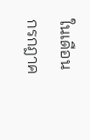ในเดือนกรกฎาค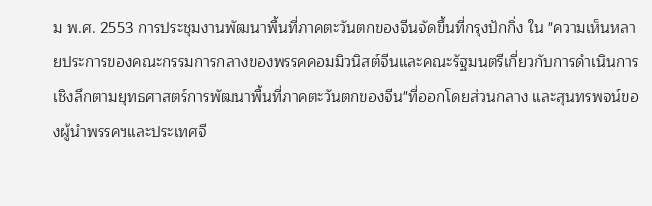ม พ.ศ. 2553 การประชุมงานพัฒนาพื้นที่ภาคตะวันตกของจีนจัดขึ้นที่กรุงปักกิ่ง ใน "ความเห็นหลายประการของคณะกรรมการกลางของพรรคคอมมิวนิสต์จีนและคณะรัฐมนตรีเกี่ยวกับการดำเนินการเชิงลึกตามยุทธศาสตร์การพัฒนาพื้นที่ภาคตะวันตกของจีน"ที่ออกโดยส่วนกลาง และสุนทรพจน์ของผู้นำพรรคฯและประเทศจี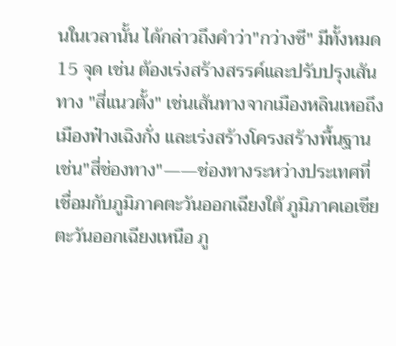นในเวลานั้น ได้กล่าวถึงคำว่า"กว่างซี" มีทั้งหมด 15 จุด เช่น ต้องเร่งสร้างสรรค์และปรับปรุงเส้นทาง "สี่แนวตั้ง" เช่นเส้นทางจากเมืองหลินเหอถึงเมืองฟ๋างเฉิงกั่ง และเร่งสร้างโครงสร้างพื้นฐาน เช่น"สี่ช่องทาง"——ช่องทางระหว่างประเทศที่เชื่อมกับภูมิภาคตะวันออกเฉียงใต้ ภูมิภาคเอเชียตะวันออกเฉียงเหนือ ภู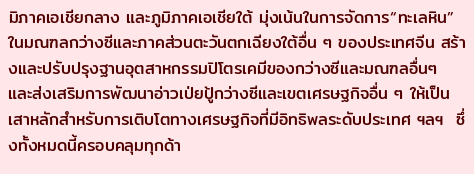มิภาคเอเชียกลาง และภูมิภาคเอเชียใต้ มุ่งเน้นในการจัดการ“ทะเลหิน”ในมณฑลกว่างซีและภาคส่วนตะวันตกเฉียงใต้อื่น ๆ ของประเทศจีน สร้างและปรับปรุงฐานอุตสาหกรรมปิโตรเคมีของกว่างซีและมณฑลอื่นๆ   และส่งเสริมการพัฒนาอ่าวเป่ยปู้กว่างซีและเขตเศรษฐกิจอื่น ๆ ให้เป็นเสาหลักสำหรับการเติบโตทางเศรษฐกิจที่มีอิทธิพลระดับประเทศ ฯลฯ  ซึ่งทั้งหมดนี้ครอบคลุมทุกด้า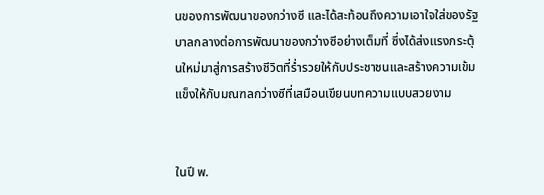นของการพัฒนาของกว่างซี และได้สะท้อนถึงความเอาใจใส่ของรัฐบาลกลางต่อการพัฒนาของกว่างซีอย่างเต็มที่ ซึ่งได้ส่งแรงกระตุ้นใหม่มาสู่การสร้างชีวิตที่ร่ำรวยให้กับประชาชนและสร้างความเข้มแข็งให้กับมณฑลกว่างซีที่เสมือนเขียนบทความแบบสวยงาม


ในปี พ.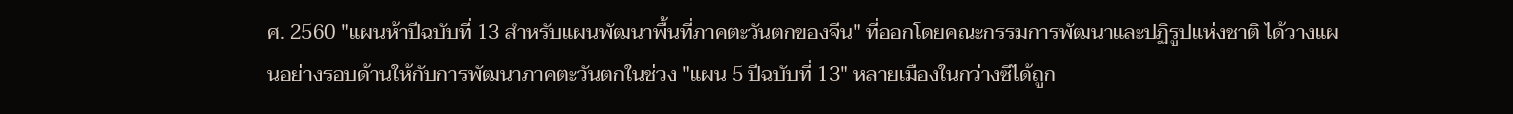ศ. 2560 "แผนห้าปีฉบับที่ 13 สำหรับแผนพัฒนาพื้นที่ภาคตะวันตกของจีน" ที่ออกโดยคณะกรรมการพัฒนาและปฏิรูปแห่งชาติ ได้วางแผนอย่างรอบด้านให้กับการพัฒนาภาคตะวันตกในช่วง "แผน 5 ปีฉบับที่ 13" หลายเมืองในกว่างซีได้ถูก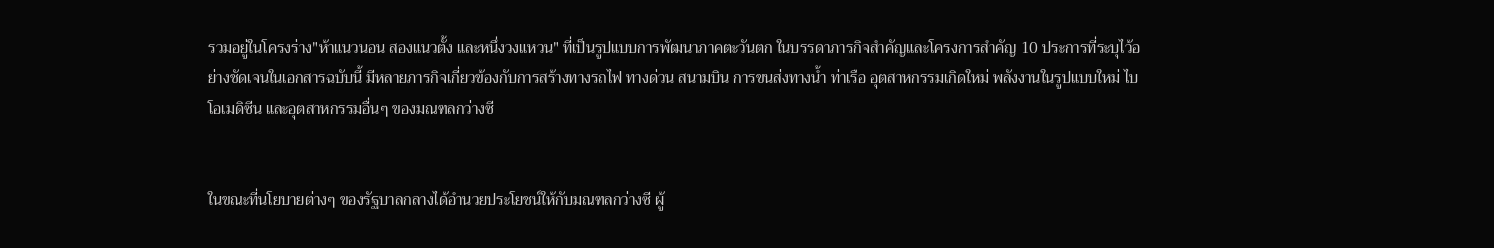รวมอยู่ในโครงร่าง"ห้าแนวนอน สองแนวตั้ง และหนึ่งวงแหวน" ที่เป็นรูปแบบการพัฒนาภาคตะวันตก ในบรรดาภารกิจสำคัญและโครงการสำคัญ 10 ประการที่ระบุไว้อย่างชัดเจนในเอกสารฉบับนี้ มีหลายภารกิจเกี่ยวข้องกับการสร้างทางรถไฟ ทางด่วน สนามบิน การขนส่งทางน้ำ ท่าเรือ อุตสาหกรรมเกิดใหม่ พลังงานในรูปแบบใหม่ ไบโอเมดิซีน และอุตสาหกรรมอื่นๆ ของมณฑลกว่างซี


ในขณะที่นโยบายต่างๆ ของรัฐบาลกลางได้อำนวยประโยชน์ให้กับมณฑลกว่างซี ผู้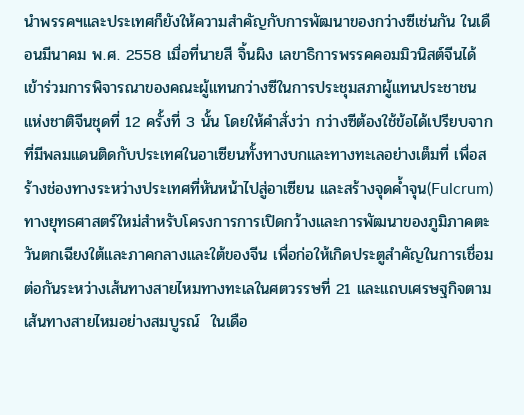นำพรรคฯและประเทศก็ยังให้ความสำคัญกับการพัฒนาของกว่างซีเช่นกัน ในเดือนมีนาคม พ.ศ. 2558 เมื่อที่นายสี จิ้นผิง เลขาธิการพรรคคอมมิวนิสต์จีนได้เข้าร่วมการพิจารณาของคณะผู้แทนกว่างซีในการประชุมสภาผู้แทนประชาชนแห่งชาติจีนชุดที่ 12 ครั้งที่ 3 นั้น โดยให้คำสั่งว่า กว่างซีต้องใช้ข้อได้เปรียบจากที่มีพลมแดนติดกับประเทศในอาเซียนทั้งทางบกและทางทะเลอย่างเต็มที่ เพื่อสร้างช่องทางระหว่างประเทศที่หันหน้าไปสู่อาเซียน และสร้างจุดค้ำจุน(Fulcrum)ทางยุทธศาสตร์ใหม่สำหรับโครงการการเปิดกว้างและการพัฒนาของภูมิภาคตะวันตกเฉียงใต้และภาคกลางและใต้ของจีน เพื่อก่อให้เกิดประตูสำคัญในการเชื่อมต่อกันระหว่างเส้นทางสายไหมทางทะเลในศตวรรษที่ 21 และแถบเศรษฐกิจตามเส้นทางสายไหมอย่างสมบูรณ์  ในเดือ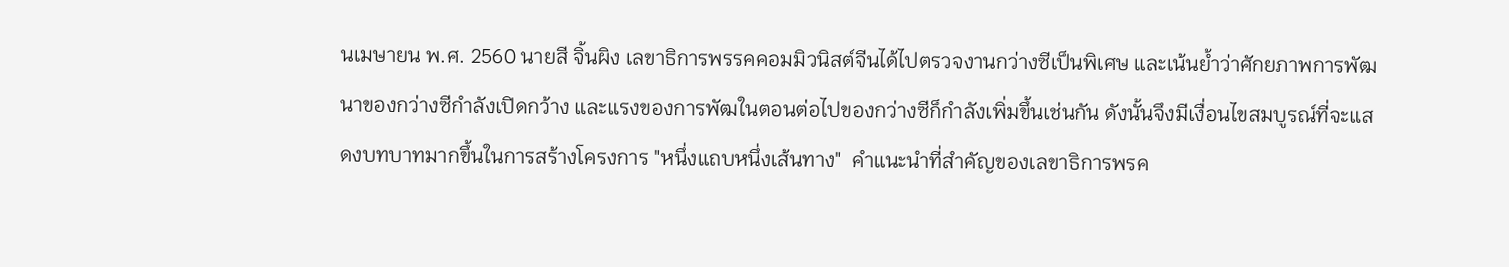นเมษายน พ.ศ. 2560 นายสี จิ้นผิง เลขาธิการพรรคคอมมิวนิสต์จีนได้ไปตรวจงานกว่างซีเป็นพิเศษ และเน้นย้ำว่าศักยภาพการพัฒนาของกว่างซีกำลังเปิดกว้าง และแรงของการพัฒในตอนต่อไปของกว่างซีก็กำลังเพิ่มขึ้นเช่นกัน ดังนั้นจึงมีเงื่อนไขสมบูรณ์ที่จะแสดงบทบาทมากขึ้นในการสร้างโครงการ "หนึ่งแถบหนึ่งเส้นทาง"  คำแนะนำที่สำคัญของเลขาธิการพรค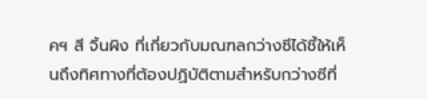คฯ สี จิ้นผิง ที่เกี่ยวกับมณฑลกว่างซีได้ชี้ให้เห็นถึงทิศทางที่ต้องปฏิบัติตามสำหรับกว่างซีที่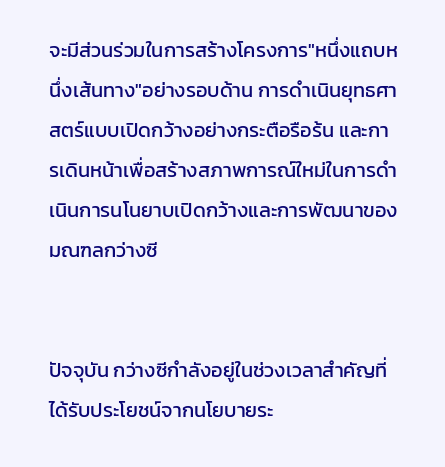จะมีส่วนร่วมในการสร้างโครงการ"หนึ่งแถบหนึ่งเส้นทาง"อย่างรอบด้าน การดำเนินยุทธศาสตร์แบบเปิดกว้างอย่างกระตือรือร้น และการเดินหน้าเพื่อสร้างสภาพการณ์ใหม่ในการดำเนินการนโนยาบเปิดกว้างและการพัฒนาของมณฑลกว่างซี


ปัจจุบัน กว่างซีกำลังอยู่ในช่วงเวลาสำคัญที่ได้รับประโยชน์จากนโยบายระ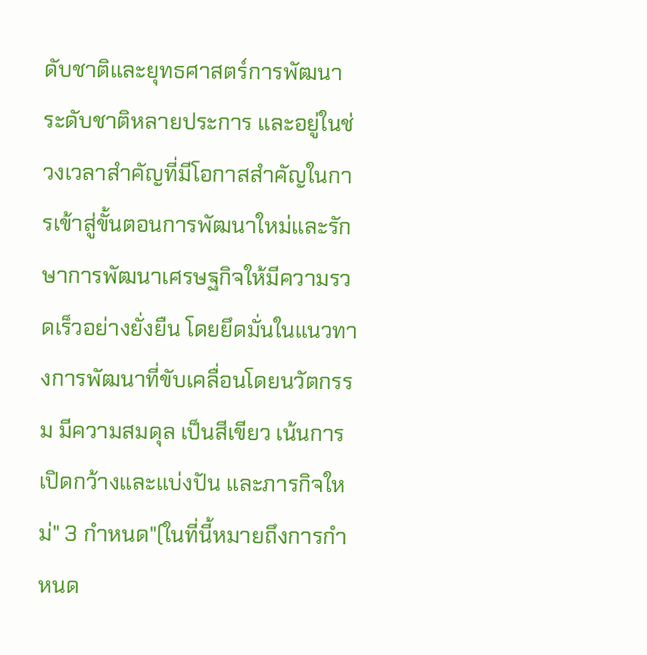ดับชาติและยุทธศาสตร์การพัฒนาระดับชาติหลายประการ และอยู่ในช่วงเวลาสำคัญที่มีโอกาสสำคัญในการเข้าสู่ขั้นตอนการพัฒนาใหม่และรักษาการพัฒนาเศรษฐกิจให้มีความรวดเร็วอย่างยั่งยืน โดยยึดมั่นในแนวทางการพัฒนาที่ขับเคลื่อนโดยนวัตกรรม มีความสมดุล เป็นสีเขียว เน้นการเปิดกว้างและแบ่งปัน และภารกิจใหม่" 3 กำหนด"(ในที่นี้หมายถึงการกำหนด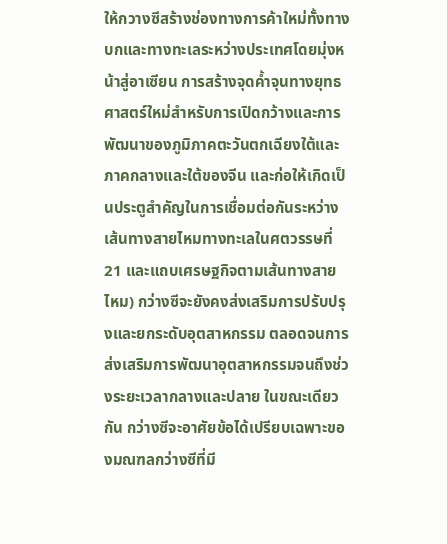ให้กวางซีสร้างช่องทางการค้าใหม่ทั้งทางบกและทางทะเลระหว่างประเทศโดยมุ่งหน้าสู่อาเซียน การสร้างจุดค้ำจุนทางยุทธศาสตร์ใหม่สำหรับการเปิดกว้างและการพัฒนาของภูมิภาคตะวันตกเฉียงใต้และภาคกลางและใต้ของจีน และก่อให้เกิดเป็นประตูสำคัญในการเชื่อมต่อกันระหว่างเส้นทางสายไหมทางทะเลในศตวรรษที่ 21 และแถบเศรษฐกิจตามเส้นทางสายไหม) กว่างซีจะยังคงส่งเสริมการปรับปรุงและยกระดับอุตสาหกรรม ตลอดจนการส่งเสริมการพัฒนาอุตสาหกรรมจนถึงช่วงระยะเวลากลางและปลาย ในขณะเดียวกัน กว่างซีจะอาศัยข้อได้เปรียบเฉพาะของมณฑลกว่างซีที่มี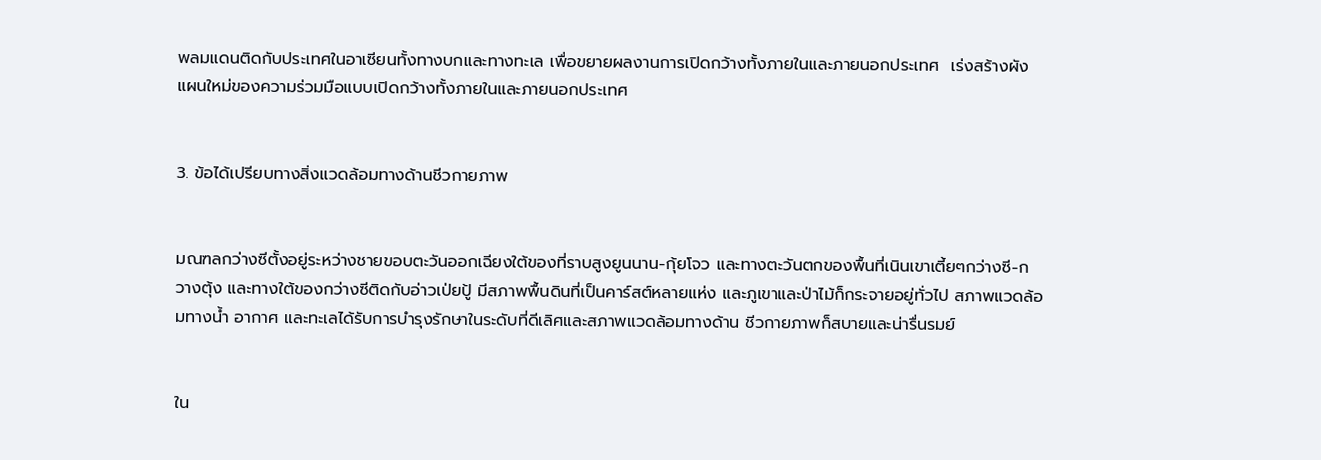พลมแดนติดกับประเทศในอาเซียนทั้งทางบกและทางทะเล เพื่อขยายผลงานการเปิดกว้างทั้งภายในและภายนอกประเทศ  เร่งสร้างผังแผนใหม่ของความร่วมมือแบบเปิดกว้างทั้งภายในและภายนอกประเทศ


3. ข้อได้เปรียบทางสิ่งแวดล้อมทางด้านชีวกายภาพ


มณฑลกว่างซีตั้งอยู่ระหว่างชายขอบตะวันออกเฉียงใต้ของที่ราบสูงยูนนาน-กุ้ยโจว และทางตะวันตกของพื้นที่เนินเขาเตี้ยๆกว่างซี-กวางตุ้ง และทางใต้ของกว่างซีติดกับอ่าวเป่ยปู้ มีสภาพพื้นดินที่เป็นคาร์สต์หลายแห่ง และภูเขาและป่าไม้ก็กระจายอยู่ทั่วไป สภาพแวดล้อมทางน้ำ อากาศ และทะเลได้รับการบำรุงรักษาในระดับที่ดีเลิศและสภาพแวดล้อมทางด้าน ชีวกายภาพก็สบายและน่ารื่นรมย์


ใน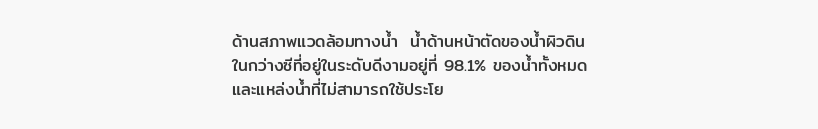ด้านสภาพแวดล้อมทางน้ำ  น้ำด้านหน้าตัดของน้ำผิวดินในกว่างซีที่อยู่ในระดับดีงามอยู่ที่ 98.1% ของน้ำทั้งหมด และแหล่งน้ำที่ไม่สามารถใช้ประโย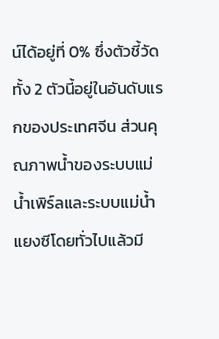น์ได้อยู่ที่ 0% ซึ่งตัวชี้วัดทั้ง 2 ตัวนี้อยู่ในอันดับแรกของประเทศจีน ส่วนคุณภาพน้ำของระบบแม่น้ำเพิร์ลและระบบแม่น้ำแยงซีโดยทั่วไปแล้วมี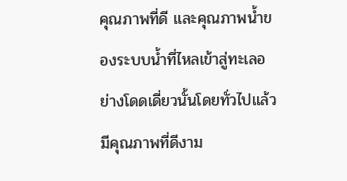คุณภาพที่ดี และคุณภาพน้ำของระบบน้ำที่ไหลเข้าสู่ทะเลอย่างโดดเดี่ยวนั้นโดยทั่วไปแล้วมีคุณภาพที่ดีงาม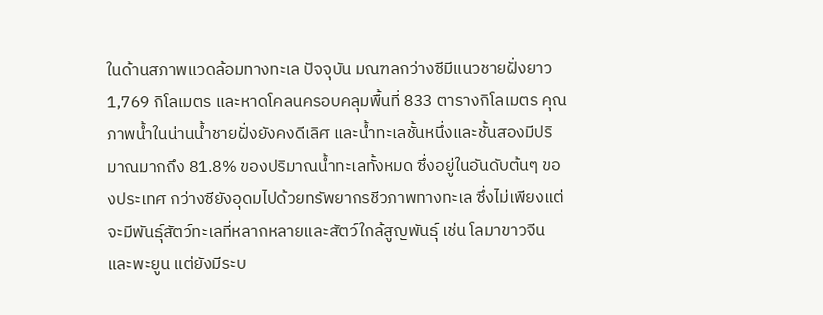ในด้านสภาพแวดล้อมทางทะเล ปัจจุบัน มณฑลกว่างซีมีแนวชายฝั่งยาว 1,769 กิโลเมตร และหาดโคลนครอบคลุมพื้นที่ 833 ตารางกิโลเมตร คุณภาพน้ำในน่านน้ำชายฝั่งยังคงดีเลิศ และน้ำทะเลชั้นหนึ่งและชั้นสองมีปริมาณมากถึง 81.8% ของปริมาณน้ำทะเลทั้งหมด ซึ่งอยู่ในอันดับต้นๆ ของประเทศ กว่างซียังอุดมไปด้วยทรัพยากรชีวภาพทางทะเล ซึ่งไม่เพียงแต่จะมีพันธุ์สัตว์ทะเลที่หลากหลายและสัตว์ใกล้สูญพันธุ์ เช่น โลมาขาวจีน และพะยูน แต่ยังมีระบ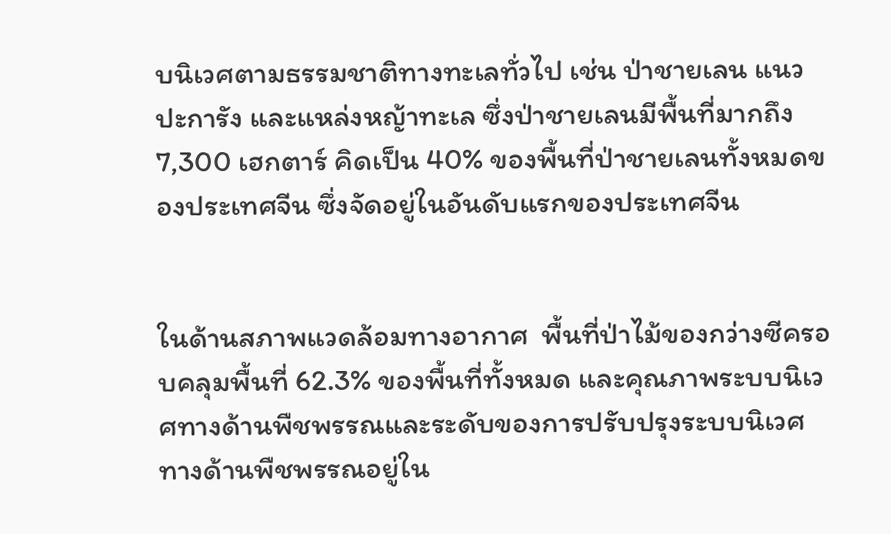บนิเวศตามธรรมชาติทางทะเลทั่วไป เช่น ป่าชายเลน แนวปะการัง และแหล่งหญ้าทะเล ซึ่งป่าชายเลนมีพื้นที่มากถึง 7,300 เฮกตาร์ คิดเป็น 40% ของพื้นที่ป่าชายเลนทั้งหมดของประเทศจีน ซึ่งจัดอยู่ในอันดับแรกของประเทศจีน


ในด้านสภาพแวดล้อมทางอากาศ  พื้นที่ป่าไม้ของกว่างซีครอบคลุมพื้นที่ 62.3% ของพื้นที่ทั้งหมด และคุณภาพระบบนิเวศทางด้านพืชพรรณและระดับของการปรับปรุงระบบนิเวศทางด้านพืชพรรณอยู่ใน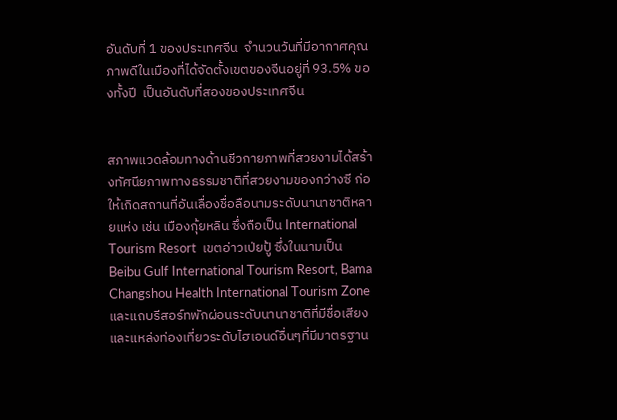อันดับที่ 1 ของประเทศจีน  จำนวนวันที่มีอากาศคุณภาพดีในเมืองที่ได้จัดตั้งเขตของจีนอยู่ที่ 93.5% ของทั้งปี  เป็นอันดับที่สองของประเทศจีน


สภาพแวดล้อมทางด้านชีวกายภาพที่สวยงามได้สร้างทัศนียภาพทางธรรมชาติที่สวยงามของกว่างซี ก่อให้เกิดสถานที่อันเลื่องชื่อลือนามระดับนานาชาติหลายแห่ง เช่น เมืองกุ้ยหลิน ซึ่งถือเป็น International Tourism Resort  เขตอ่าวเป่ยปู้ ซึ่งในนามเป็น Beibu Gulf International Tourism Resort, Bama Changshou Health International Tourism Zone และแถบรีสอร์ทพักผ่อนระดับนานาชาติที่มีชื่อเสียงและแหล่งท่องเที่ยวระดับไฮเอนด์อื่นๆที่มีมาตรฐาน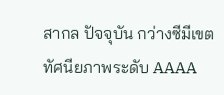สากล ปัจจุบัน กว่างซีมีเขตทัศนียภาพระดับ AAAA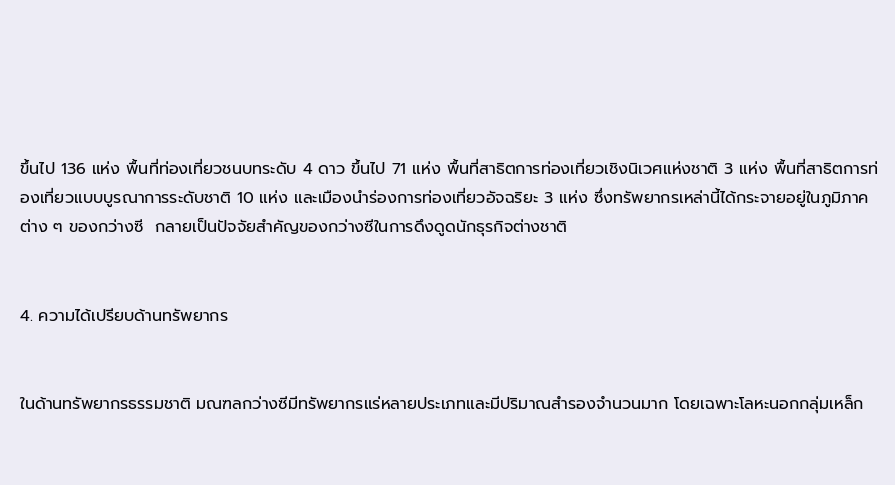ขึ้นไป 136 แห่ง พื้นที่ท่องเที่ยวชนบทระดับ 4 ดาว ขึ้นไป 71 แห่ง พื้นที่สาธิตการท่องเที่ยวเชิงนิเวศแห่งชาติ 3 แห่ง พื้นที่สาธิตการท่องเที่ยวแบบบูรณาการระดับชาติ 10 แห่ง และเมืองนำร่องการท่องเที่ยวอัจฉริยะ 3 แห่ง ซึ่งทรัพยากรเหล่านี้ได้กระจายอยู่ในภูมิภาคต่าง ๆ ของกว่างซี  กลายเป็นปัจจัยสำคัญของกว่างซีในการดึงดูดนักธุรกิจต่างชาติ


4. ความได้เปรียบด้านทรัพยากร


ในด้านทรัพยากรธรรมชาติ มณฑลกว่างซีมีทรัพยากรแร่หลายประเภทและมีปริมาณสำรองจำนวนมาก โดยเฉพาะโลหะนอกกลุ่มเหล็ก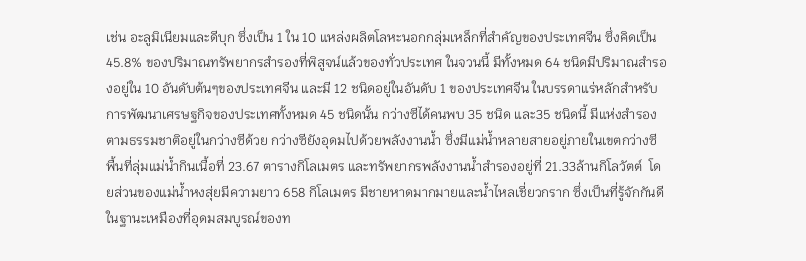เช่น อะลูมิเนียมและดีบุก ซึ่งเป็น 1 ใน 10 แหล่งผลิตโลหะนอกกลุ่มเหล็กที่สำคัญของประเทศจีน ซึ่งคิดเป็น 45.8% ของปริมาณทรัพยากรสำรองที่พิสูจน์แล้วของทั่วประเทศ ในจวนนี้ มีทั้งหมด 64 ชนิดมีปริมาณสำรองอยู่ใน 10 อันดับต้นๆของประเทศจีน และมี 12 ชนิดอยู่ในอันดับ 1 ของประเทศจีน ในบรรดาแร่หลักสำหรับการพัฒนาเศรษฐกิจของประเทศทั้งหมด 45 ชนิดนั้น กว่างซีได้คนพบ 35 ชนิด และ35 ชนิดนี้ มีแห่งสำรองตามธรรมชาติอยู่ในกว่างซีด้วย กว่างซียังอุดมไปด้วยพลังงานน้ำ ซึ่งมีแม่น้ำหลายสายอยู่ภายในเขตกว่างซี  พื้นที่ลุ่มแม่น้ำกินเนื้อที่ 23.67 ตารางกิโลเมตร และทรัพยากรพลังงานน้ำสำรองอยู่ที่ 21.33ล้านกิโลวัตต์  โดยส่วนของแม่น้ำหงสุ่ยมีความยาว 658 กิโลเมตร มีชายหาดมากมายและน้ำไหลเชี่ยวกราก ซึ่งเป็นที่รู้จักกันดีในฐานะเหมืองที่อุดมสมบูรณ์ของท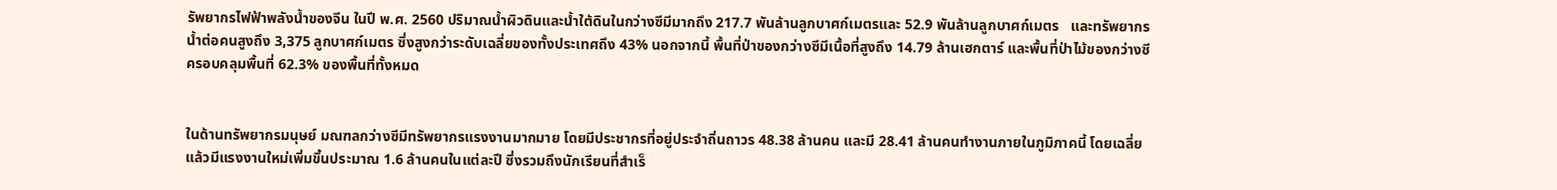รัพยากรไฟฟ้าพลังน้ำของจีน ในปี พ.ศ. 2560 ปริมาณน้ำผิวดินและน้ำใต้ดินในกว่างซีมีมากถึง 217.7 พันล้านลูกบาศก์เมตรและ 52.9 พันล้านลูกบาศก์เมตร   และทรัพยากรน้ำต่อคนสูงถึง 3,375 ลูกบาศก์เมตร ซึ่งสูงกว่าระดับเฉลี่ยของทั้งประเทศถึง 43% นอกจากนี้ พื้นที่ป่าของกว่างซีมีเนื้อที่สูงถึง 14.79 ล้านเฮกตาร์ และพื้นที่ป่าไม้ของกว่างซีครอบคลุมพื้นที่ 62.3% ของพื้นที่ทั้งหมด


ในด้านทรัพยากรมนุษย์ มณฑลกว่างซีมีทรัพยากรแรงงานมากมาย โดยมีประชากรที่อยู่ประจำถิ่นถาวร 48.38 ล้านคน และมี 28.41 ล้านคนทำงานภายในภูมิภาคนี้ โดยเฉลี่ยแล้วมีแรงงานใหม่เพิ่มขึ้นประมาณ 1.6 ล้านคนในแต่ละปี ซึ่งรวมถึงนักเรียนที่สำเร็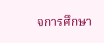จการศึกษา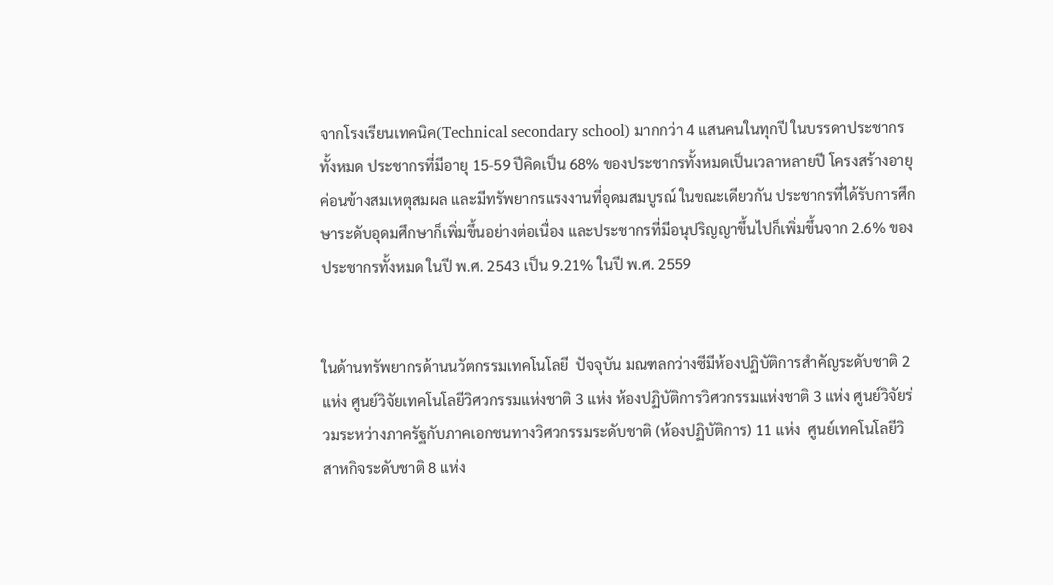จากโรงเรียนเทคนิค(Technical secondary school) มากกว่า 4 แสนคนในทุกปี ในบรรดาประชากรทั้งหมด ประชากรที่มีอายุ 15-59 ปีคิดเป็น 68% ของประชากรทั้งหมดเป็นเวลาหลายปี โครงสร้างอายุค่อนข้างสมเหตุสมผล และมีทรัพยากรแรงงานที่อุดมสมบูรณ์ ในขณะเดียวกัน ประชากรที่ได้รับการศึกษาระดับอุดมศึกษาก็เพิ่มขึ้นอย่างต่อเนื่อง และประชากรที่มีอนุปริญญาขึ้นไปก็เพิ่มขึ้นจาก 2.6% ของประชากรทั้งหมด ในปี พ.ศ. 2543 เป็น 9.21% ในปี พ.ศ. 2559


ในด้านทรัพยากรด้านนวัตกรรมเทคโนโลยี  ปัจจุบัน มณฑลกว่างซีมีห้องปฏิบัติการสำคัญระดับชาติ 2 แห่ง ศูนย์วิจัยเทคโนโลยีวิศวกรรมแห่งชาติ 3 แห่ง ห้องปฏิบัติการวิศวกรรมแห่งชาติ 3 แห่ง ศูนย์วิจัยร่วมระหว่างภาครัฐกับภาคเอกชนทางวิศวกรรมระดับชาติ (ห้องปฏิบัติการ) 11 แห่ง  ศูนย์เทคโนโลยีวิสาหกิจระดับชาติ 8 แห่ง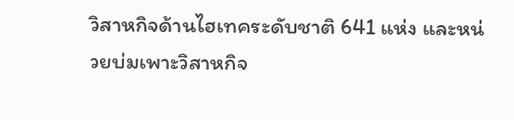วิสาหกิจด้านไฮเทคระดับชาติ 641 แห่ง และหน่วยบ่มเพาะวิสาหกิจ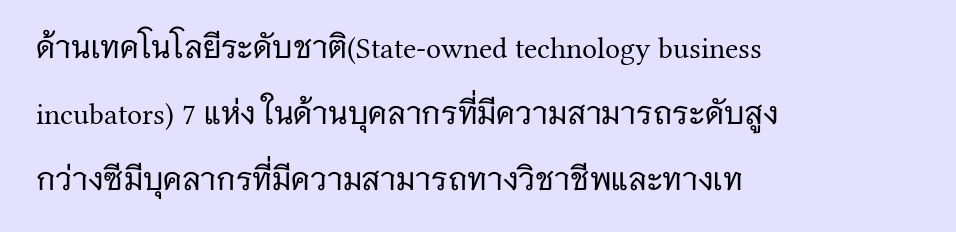ด้านเทคโนโลยีระดับชาติ(State-owned technology business incubators) 7 แห่ง ในด้านบุคลากรที่มีความสามารถระดับสูง กว่างซีมีบุคลากรที่มีความสามารถทางวิชาชีพและทางเท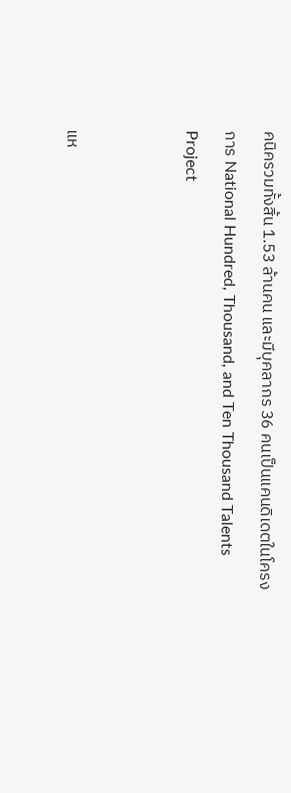คนิครวมทั้งสิ้น 1.53 ล้านคน และมีบุคลากร 36 คนเป็นแคนดิเดตในโครงการ National Hundred, Thousand, and Ten Thousand Talents Project


แห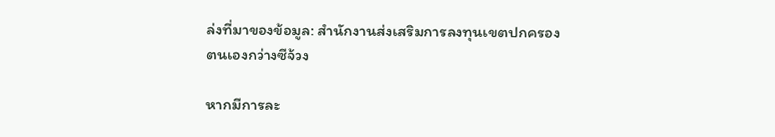ล่งที่มาของข้อมูล: สำนักงานส่งเสริมการลงทุนเขตปกครองตนเองกว่างซีจ้วง

หากมีการละ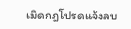เมิดกฎโปรดแจ้งลบ